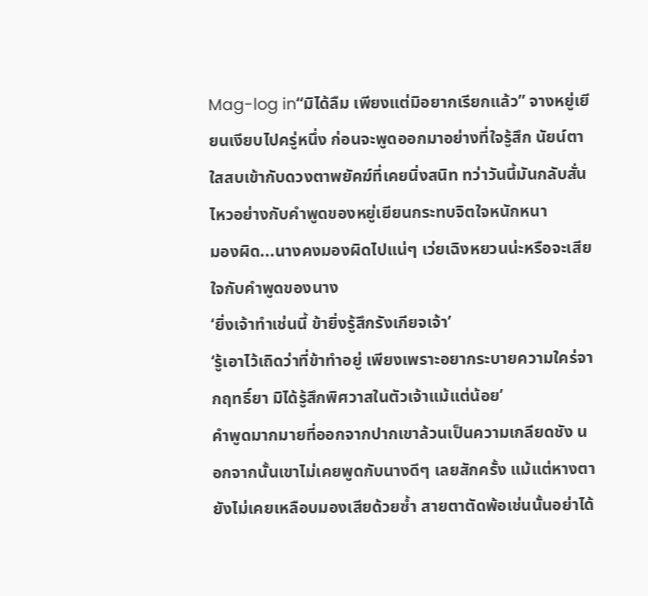Mag-log in“มิได้ลืม เพียงแต่มิอยากเรียกแล้ว” จางหยู่เยียนเงียบไปครู่หนึ่ง ก่อนจะพูดออกมาอย่างที่ใจรู้สึก นัยน์ตาใสสบเข้ากับดวงตาพยัคฆ์ที่เคยนิ่งสนิท ทว่าวันนี้มันกลับสั่นไหวอย่างกับคำพูดของหยู่เยียนกระทบจิตใจหนักหนา
มองผิด...นางคงมองผิดไปแน่ๆ เว่ยเฉิงหยวนน่ะหรือจะเสียใจกับคำพูดของนาง
‘ยิ่งเจ้าทำเช่นนี้ ข้ายิ่งรู้สึกรังเกียจเจ้า’
‘รู้เอาไว้เถิดว่าที่ข้าทำอยู่ เพียงเพราะอยากระบายความใคร่จากฤทธิ์ยา มิได้รู้สึกพิศวาสในตัวเจ้าแม้แต่น้อย’
คำพูดมากมายที่ออกจากปากเขาล้วนเป็นความเกลียดชัง นอกจากนั้นเขาไม่เคยพูดกับนางดีๆ เลยสักครั้ง แม้แต่หางตายังไม่เคยเหลือบมองเสียด้วยซ้ำ สายตาตัดพ้อเช่นนั้นอย่าได้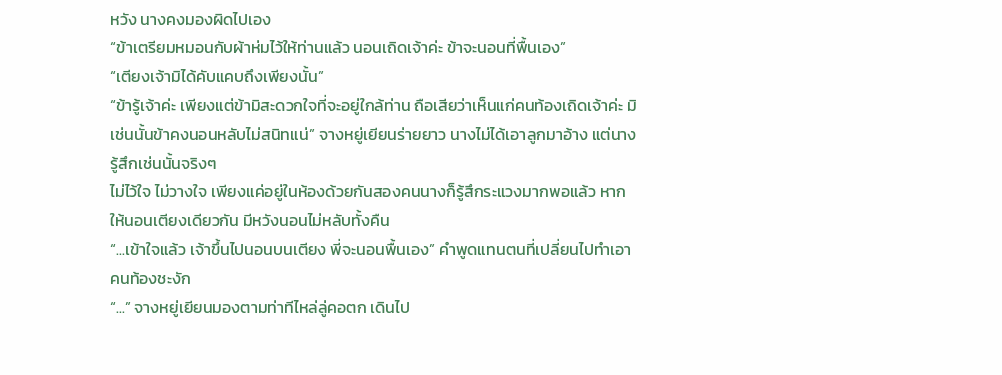หวัง นางคงมองผิดไปเอง
“ข้าเตรียมหมอนกับผ้าห่มไว้ให้ท่านแล้ว นอนเถิดเจ้าค่ะ ข้าจะนอนที่พื้นเอง”
“เตียงเจ้ามิได้คับแคบถึงเพียงนั้น”
“ข้ารู้เจ้าค่ะ เพียงแต่ข้ามิสะดวกใจที่จะอยู่ใกล้ท่าน ถือเสียว่าเห็นแก่คนท้องเถิดเจ้าค่ะ มิเช่นนั้นข้าคงนอนหลับไม่สนิทแน่” จางหยู่เยียนร่ายยาว นางไม่ได้เอาลูกมาอ้าง แต่นางรู้สึกเช่นนั้นจริงๆ
ไม่ไว้ใจ ไม่วางใจ เพียงแค่อยู่ในห้องด้วยกันสองคนนางก็รู้สึกระแวงมากพอแล้ว หากให้นอนเตียงเดียวกัน มีหวังนอนไม่หลับทั้งคืน
“...เข้าใจแล้ว เจ้าขึ้นไปนอนบนเตียง พี่จะนอนพื้นเอง” คำพูดแทนตนที่เปลี่ยนไปทำเอาคนท้องชะงัก
“...” จางหยู่เยียนมองตามท่าทีไหล่ลู่คอตก เดินไป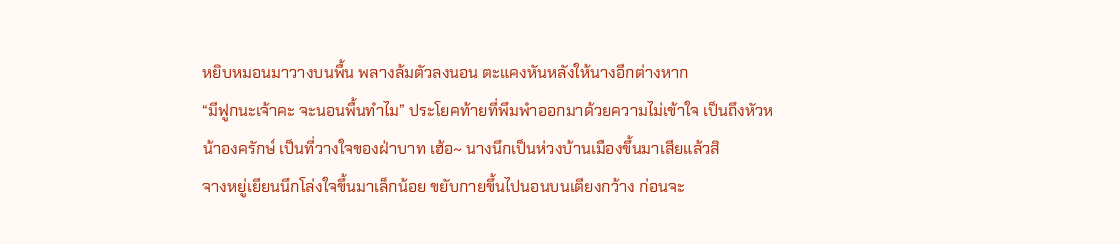หยิบหมอนมาวางบนพื้น พลางล้มตัวลงนอน ตะแคงหันหลังให้นางอีกต่างหาก
“มีฟูกนะเจ้าคะ จะนอนพื้นทำไม” ประโยคท้ายที่พึมพำออกมาด้วยความไม่เข้าใจ เป็นถึงหัวหน้าองครักษ์ เป็นที่วางใจของฝ่าบาท เฮ้อ~ นางนึกเป็นห่วงบ้านเมืองขึ้นมาเสียแล้วสิ
จางหยู่เยียนนึกโล่งใจขึ้นมาเล็กน้อย ขยับกายขึ้นไปนอนบนเตียงกว้าง ก่อนจะ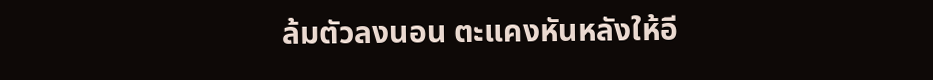ล้มตัวลงนอน ตะแคงหันหลังให้อี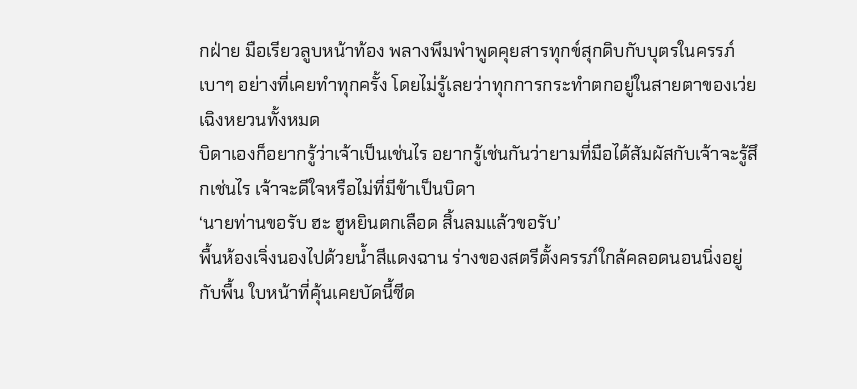กฝ่าย มือเรียวลูบหน้าท้อง พลางพึมพำพูดคุยสารทุกข์สุกดิบกับบุตรในครรภ์เบาๆ อย่างที่เคยทำทุกครั้ง โดยไม่รู้เลยว่าทุกการกระทำตกอยู่ในสายตาของเว่ยเฉิงหยวนทั้งหมด
บิดาเองก็อยากรู้ว่าเจ้าเป็นเช่นไร อยากรู้เช่นกันว่ายามที่มือได้สัมผัสกับเจ้าจะรู้สึกเช่นไร เจ้าจะดีใจหรือไม่ที่มีข้าเป็นบิดา
‘นายท่านขอรับ ฮะ ฮูหยินตกเลือด สิ้นลมแล้วขอรับ’
พื้นห้องเจิ่งนองไปด้วยน้ำสีแดงฉาน ร่างของสตรีตั้งครรภ์ใกล้คลอดนอนนิ่งอยู่กับพื้น ใบหน้าที่คุ้นเคยบัดนี้ซีด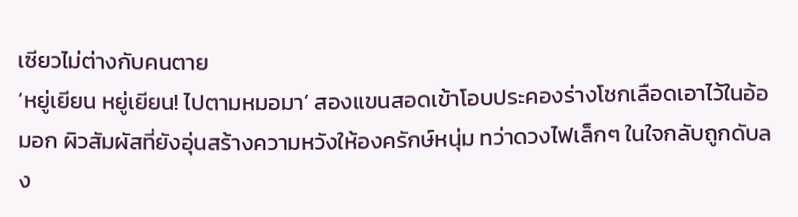เซียวไม่ต่างกับคนตาย
‘หยู่เยียน หยู่เยียน! ไปตามหมอมา’ สองแขนสอดเข้าโอบประคองร่างโชกเลือดเอาไว้ในอ้อมอก ผิวสัมผัสที่ยังอุ่นสร้างความหวังให้องครักษ์หนุ่ม ทว่าดวงไฟเล็กๆ ในใจกลับถูกดับลง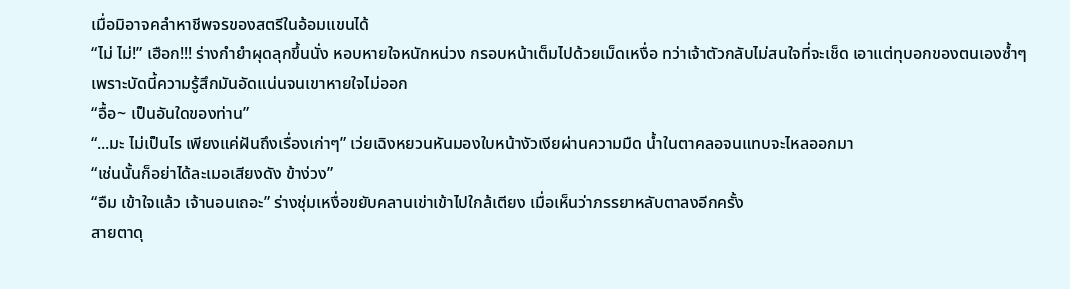เมื่อมิอาจคลำหาชีพจรของสตรีในอ้อมแขนได้
“ไม่ ไม่!” เฮือก!!! ร่างกำยำผุดลุกขึ้นนั่ง หอบหายใจหนักหน่วง กรอบหน้าเต็มไปด้วยเม็ดเหงื่อ ทว่าเจ้าตัวกลับไม่สนใจที่จะเช็ด เอาแต่ทุบอกของตนเองซ้ำๆ เพราะบัดนี้ความรู้สึกมันอัดแน่นจนเขาหายใจไม่ออก
“อื้อ~ เป็นอันใดของท่าน”
“...มะ ไม่เป็นไร เพียงแค่ฝันถึงเรื่องเก่าๆ” เว่ยเฉิงหยวนหันมองใบหน้างัวเงียผ่านความมืด น้ำในตาคลอจนแทบจะไหลออกมา
“เช่นนั้นก็อย่าได้ละเมอเสียงดัง ข้าง่วง”
“อืม เข้าใจแล้ว เจ้านอนเถอะ” ร่างชุ่มเหงื่อขยับคลานเข่าเข้าไปใกล้เตียง เมื่อเห็นว่าภรรยาหลับตาลงอีกครั้ง
สายตาดุ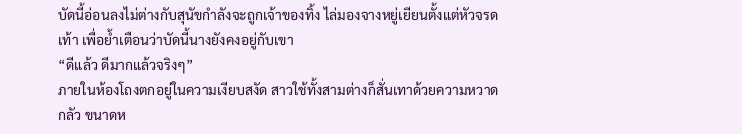บัดนี้อ่อนลงไม่ต่างกับสุนัขกำลังจะถูกเจ้าของทิ้ง ไล่มองจางหยู่เยียนตั้งแต่หัวจรดเท้า เพื่อย้ำเตือนว่าบัดนี้นางยังคงอยู่กับเขา
“ดีแล้ว ดีมากแล้วจริงๆ”
ภายในห้องโถงตกอยู่ในความเงียบสงัด สาวใช้ทั้งสามต่างก็สั่นเทาด้วยความหวาดกลัว ขนาดห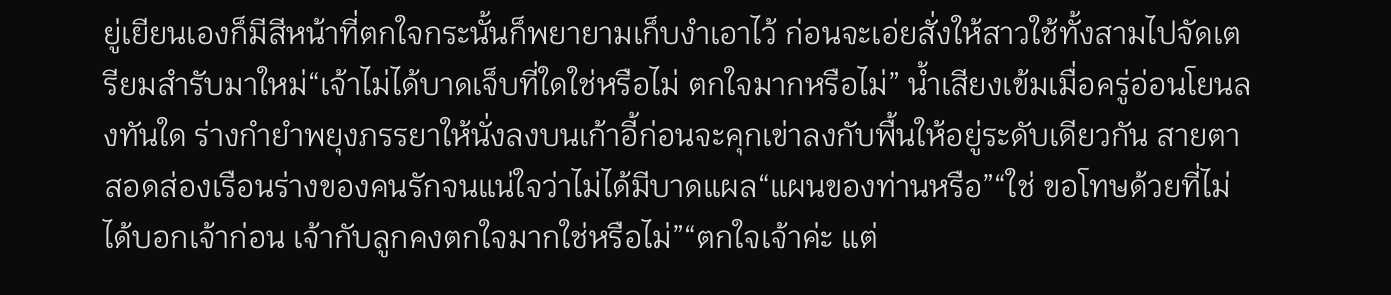ยู่เยียนเองก็มีสีหน้าที่ตกใจกระนั้นก็พยายามเก็บงำเอาไว้ ก่อนจะเอ่ยสั่งให้สาวใช้ทั้งสามไปจัดเตรียมสำรับมาใหม่“เจ้าไม่ได้บาดเจ็บที่ใดใช่หรือไม่ ตกใจมากหรือไม่” น้ำเสียงเข้มเมื่อครู่อ่อนโยนลงทันใด ร่างกำยำพยุงภรรยาให้นั่งลงบนเก้าอี้ก่อนจะคุกเข่าลงกับพื้นให้อยู่ระดับเดียวกัน สายตาสอดส่องเรือนร่างของคนรักจนแน่ใจว่าไม่ได้มีบาดแผล“แผนของท่านหรือ”“ใช่ ขอโทษด้วยที่ไม่ได้บอกเจ้าก่อน เจ้ากับลูกคงตกใจมากใช่หรือไม่”“ตกใจเจ้าค่ะ แต่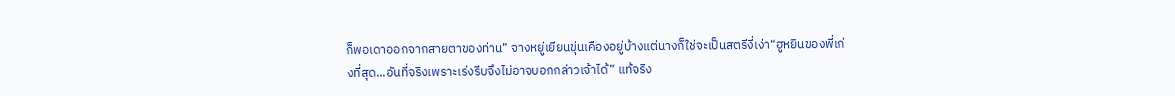ก็พอเดาออกจากสายตาของท่าน” จางหยู่เยียนขุ่นเคืองอยู่บ้างแต่นางก็ใช่จะเป็นสตรีงี่เง่า“ฮูหยินของพี่เก่งที่สุด...อันที่จริงเพราะเร่งรีบจึงไม่อาจบอกกล่าวเจ้าได้” แท้จริง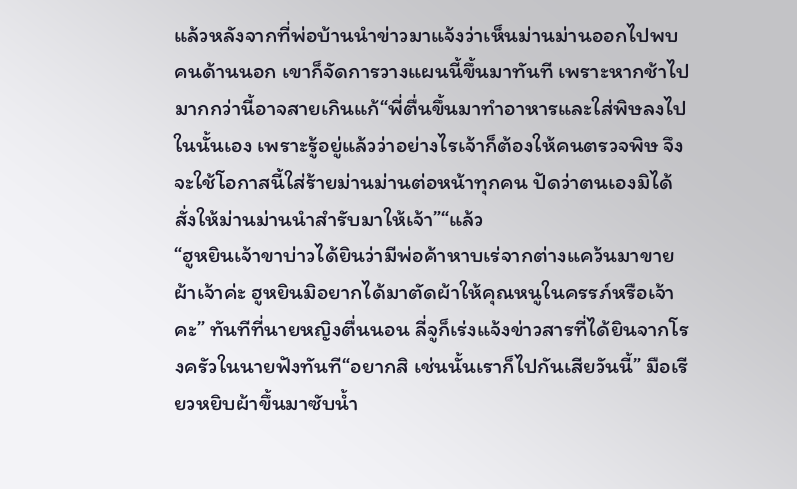แล้วหลังจากที่พ่อบ้านนำข่าวมาแจ้งว่าเห็นม่านม่านออกไปพบคนด้านนอก เขาก็จัดการวางแผนนี้ขึ้นมาทันที เพราะหากช้าไปมากกว่านี้อาจสายเกินแก้“พี่ตื่นขึ้นมาทำอาหารและใส่พิษลงไปในนั้นเอง เพราะรู้อยู่แล้วว่าอย่างไรเจ้าก็ต้องให้คนตรวจพิษ จึงจะใช้โอกาสนี้ใส่ร้ายม่านม่านต่อหน้าทุกคน ปัดว่าตนเองมิได้สั่งให้ม่านม่านนำสำรับมาให้เจ้า”“แล้ว
“ฮูหยินเจ้าขาบ่าวได้ยินว่ามีพ่อค้าหาบเร่จากต่างแคว้นมาขายผ้าเจ้าค่ะ ฮูหยินมิอยากได้มาตัดผ้าให้คุณหนูในครรภ์หรือเจ้าคะ” ทันทีที่นายหญิงตื่นนอน ลี่จูก็เร่งแจ้งข่าวสารที่ได้ยินจากโรงครัวในนายฟังทันที“อยากสิ เช่นนั้นเราก็ไปกันเสียวันนี้” มือเรียวหยิบผ้าขึ้นมาซับน้ำ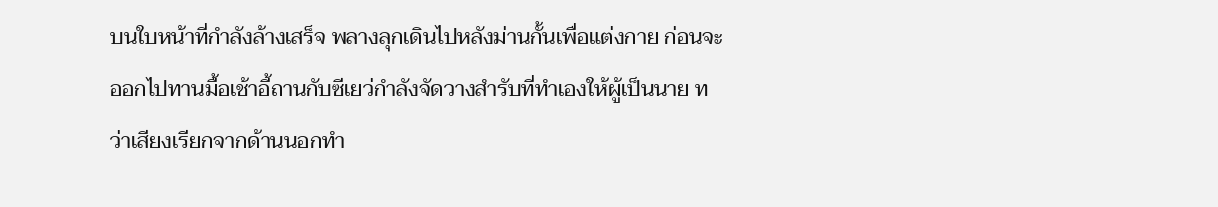บนใบหน้าที่กำลังล้างเสร็จ พลางลุกเดินไปหลังม่านกั้นเพื่อแต่งกาย ก่อนจะออกไปทานมื้อเช้าอี้ถานกับซีเยว่กำลังจัดวางสำรับที่ทำเองให้ผู้เป็นนาย ทว่าเสียงเรียกจากด้านนอกทำ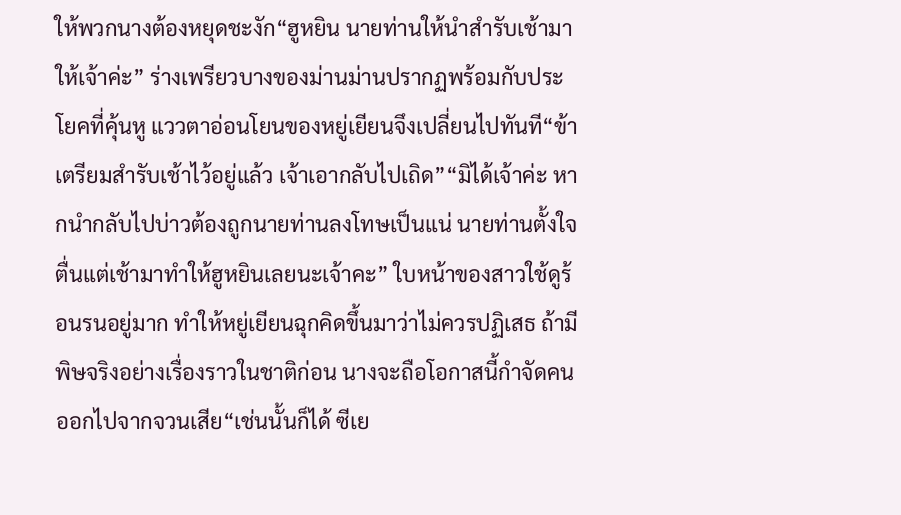ให้พวกนางต้องหยุดชะงัก“ฮูหยิน นายท่านให้นำสำรับเช้ามาให้เจ้าค่ะ” ร่างเพรียวบางของม่านม่านปรากฏพร้อมกับประโยคที่คุ้นหู แววตาอ่อนโยนของหยู่เยียนจึงเปลี่ยนไปทันที“ข้าเตรียมสำรับเช้าไว้อยู่แล้ว เจ้าเอากลับไปเถิด”“มิได้เจ้าค่ะ หากนำกลับไปบ่าวต้องถูกนายท่านลงโทษเป็นแน่ นายท่านตั้งใจตื่นแต่เช้ามาทำให้ฮูหยินเลยนะเจ้าคะ” ใบหน้าของสาวใช้ดูร้อนรนอยู่มาก ทำให้หยู่เยียนฉุกคิดขึ้นมาว่าไม่ควรปฏิเสธ ถ้ามีพิษจริงอย่างเรื่องราวในชาติก่อน นางจะถือโอกาสนี้กำจัดคนออกไปจากจวนเสีย“เช่นนั้นก็ได้ ซีเย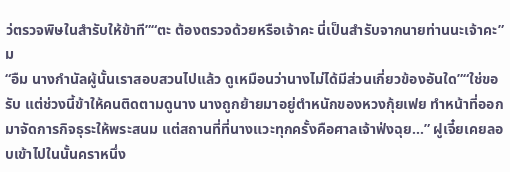ว่ตรวจพิษในสำรับให้ข้าที”“ตะ ต้องตรวจด้วยหรือเจ้าคะ นี่เป็นสำรับจากนายท่านนะเจ้าคะ” ม
“อืม นางกำนัลผู้นั้นเราสอบสวนไปแล้ว ดูเหมือนว่านางไม่ได้มีส่วนเกี่ยวข้องอันใด”“ใช่ขอรับ แต่ช่วงนี้ข้าให้คนติดตามดูนาง นางถูกย้ายมาอยู่ตำหนักของหวงกุ้ยเฟย ทำหน้าที่ออกมาจัดการกิจธุระให้พระสนม แต่สถานที่ที่นางแวะทุกครั้งคือศาลเจ้าฟ่งฉุย...” ฝูเจี๋ยเคยลอบเข้าไปในนั้นคราหนึ่ง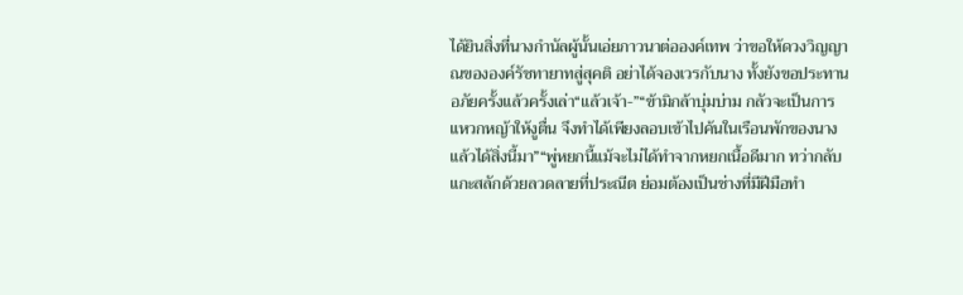ได้ยินสิ่งที่นางกำนัลผู้นั้นเอ่ยภาวนาต่อองค์เทพ ว่าขอให้ดวงวิญญาณขององค์รัชทายาทสู่สุคติ อย่าได้จองเวรกับนาง ทั้งยังขอประทานอภัยครั้งแล้วครั้งเล่า“แล้วเจ้า-”“ข้ามิกล้าบุ่มบ่าม กลัวจะเป็นการแหวกหญ้าให้งูตื่น จึงทำได้เพียงลอบเข้าไปค้นในเรือนพักของนาง แล้วได้สิ่งนี้มา”“พู่หยกนี้แม้จะไม่ได้ทำจากหยกเนื้อดีมาก ทว่ากลับแกะสลักด้วยลวดลายที่ประณีต ย่อมต้องเป็นช่างที่มีฝีมือทำ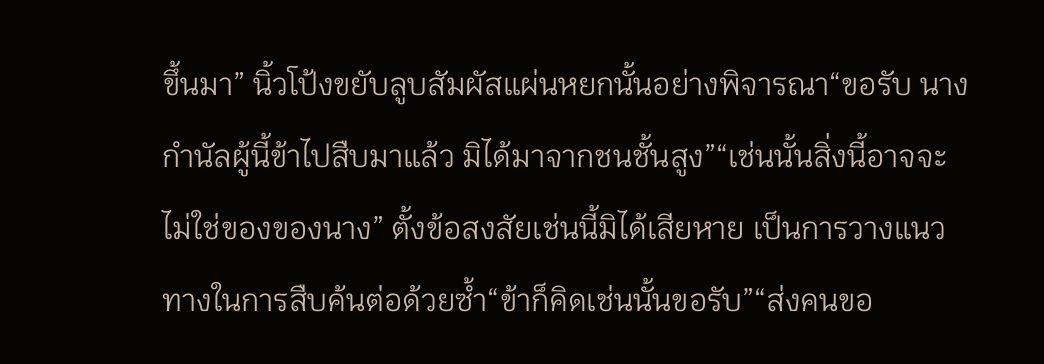ขึ้นมา” นิ้วโป้งขยับลูบสัมผัสแผ่นหยกนั้นอย่างพิจารณา“ขอรับ นางกำนัลผู้นี้ข้าไปสืบมาแล้ว มิได้มาจากชนชั้นสูง”“เช่นนั้นสิ่งนี้อาจจะไม่ใช่ของของนาง” ตั้งข้อสงสัยเช่นนี้มิได้เสียหาย เป็นการวางแนวทางในการสืบค้นต่อด้วยซ้ำ“ข้าก็คิดเช่นนั้นขอรับ”“ส่งคนขอ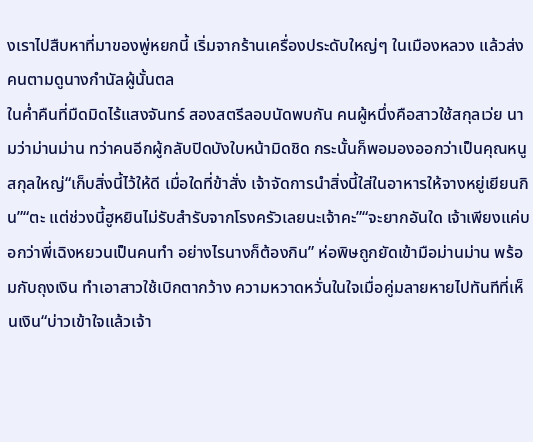งเราไปสืบหาที่มาของพู่หยกนี้ เริ่มจากร้านเครื่องประดับใหญ่ๆ ในเมืองหลวง แล้วส่งคนตามดูนางกำนัลผู้นั้นตล
ในค่ำคืนที่มืดมิดไร้แสงจันทร์ สองสตรีลอบนัดพบกัน คนผู้หนึ่งคือสาวใช้สกุลเว่ย นามว่าม่านม่าน ทว่าคนอีกผู้กลับปิดบังใบหน้ามิดชิด กระนั้นก็พอมองออกว่าเป็นคุณหนูสกุลใหญ่“เก็บสิ่งนี้ไว้ให้ดี เมื่อใดที่ข้าสั่ง เจ้าจัดการนำสิ่งนี้ใส่ในอาหารให้จางหยู่เยียนกิน”“ตะ แต่ช่วงนี้ฮูหยินไม่รับสำรับจากโรงครัวเลยนะเจ้าคะ”“จะยากอันใด เจ้าเพียงแค่บอกว่าพี่เฉิงหยวนเป็นคนทำ อย่างไรนางก็ต้องกิน” ห่อพิษถูกยัดเข้ามือม่านม่าน พร้อมกับถุงเงิน ทำเอาสาวใช้เบิกตากว้าง ความหวาดหวั่นในใจเมื่อคู่มลายหายไปทันทีที่เห็นเงิน“บ่าวเข้าใจแล้วเจ้า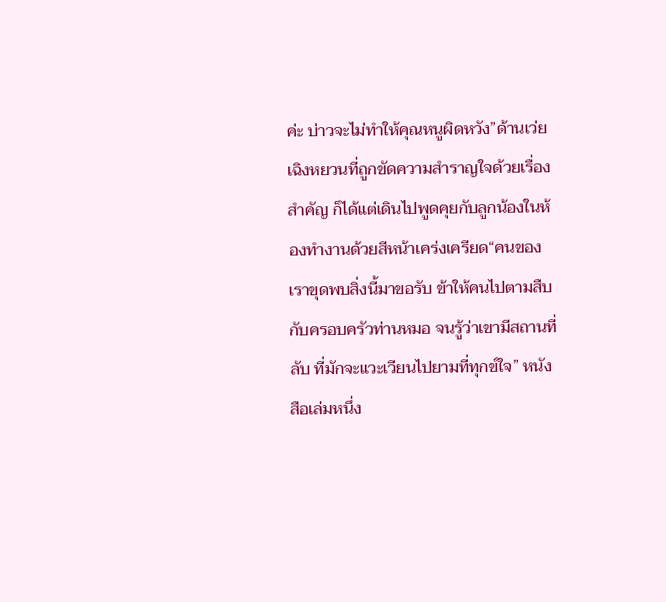ค่ะ บ่าวจะไม่ทำให้คุณหนูผิดหวัง”ด้านเว่ยเฉิงหยวนที่ถูกขัดความสำราญใจด้วยเรื่องสำคัญ ก็ได้แต่เดินไปพูดคุยกับลูกน้องในห้องทำงานด้วยสีหน้าเคร่งเครียด“คนของเราขุดพบสิ่งนี้มาขอรับ ข้าให้คนไปตามสืบกับครอบครัวท่านหมอ จนรู้ว่าเขามีสถานที่ลับ ที่มักจะแวะเวียนไปยามที่ทุกข์ใจ” หนังสือเล่มหนึ่ง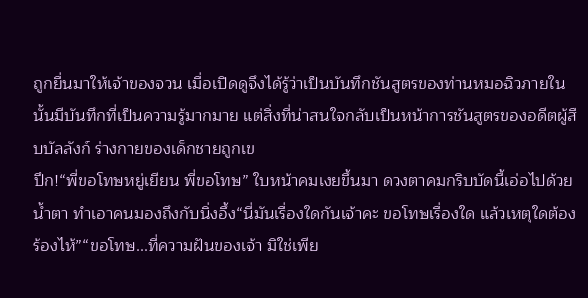ถูกยื่นมาให้เจ้าของจวน เมื่อเปิดดูจึงได้รู้ว่าเป็นบันทึกชันสูตรของท่านหมอฉิวภายในนั้นมีบันทึกที่เป็นความรู้มากมาย แต่สิ่งที่น่าสนใจกลับเป็นหน้าการชันสูตรของอดีตผู้สืบบัลลังก์ ร่างกายของเด็กชายถูกเข
ปึก!“พี่ขอโทษหยู่เยียน พี่ขอโทษ” ใบหน้าคมเงยขึ้นมา ดวงตาคมกริบบัดนี้เอ่อไปด้วยน้ำตา ทำเอาคนมองถึงกับนิ่งอึ้ง“นี่มันเรื่องใดกันเจ้าคะ ขอโทษเรื่องใด แล้วเหตุใดต้องร้องไห้”“ขอโทษ...ที่ความฝันของเจ้า มิใช่เพีย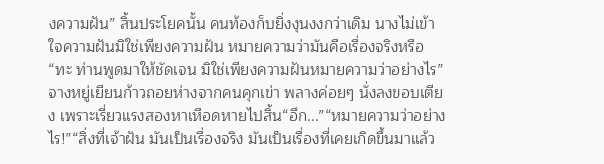งความฝัน” สิ้นประโยคนั้น คนท้องก็บยิ่งงุนงงกว่าเดิม นางไม่เข้าใจความฝันมิใช่เพียงความฝัน หมายความว่ามันคือเรื่องจริงหรือ“ทะ ท่านพูดมาให้ชัดเจน มิใช่เพียงความฝันหมายความว่าอย่างไร” จางหยู่เยียนก้าวถอยห่างจากคนคุกเข่า พลางค่อยๆ นั่งลงขอบเตียง เพราะเรี่ยวแรงสองหาเหือดหายไปสิ้น“อึก...”“หมายความว่าอย่างไร!”“สิ่งที่เจ้าฝัน มันเป็นเรื่องจริง มันเป็นเรื่องที่เคยเกิดขึ้นมาแล้ว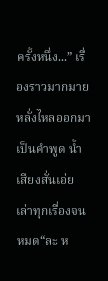ครั้งหนึ่ง...” เรื่องราวมากมายหลั่งไหลออกมาเป็นคำพูด น้ำเสียงสั่นเอ่ยเล่าทุกเรื่องจนหมด“ละ ห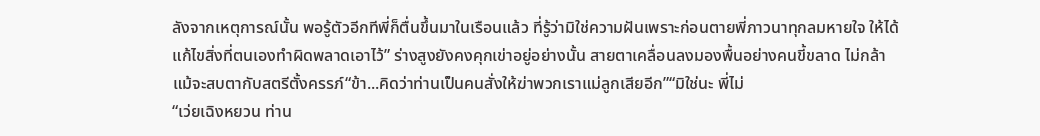ลังจากเหตุการณ์นั้น พอรู้ตัวอีกทีพี่ก็ตื่นขึ้นมาในเรือนแล้ว ที่รู้ว่ามิใช่ความฝันเพราะก่อนตายพี่ภาวนาทุกลมหายใจ ให้ได้แก้ไขสิ่งที่ตนเองทำผิดพลาดเอาไว้” ร่างสูงยังคงคุกเข่าอยู่อย่างนั้น สายตาเคลื่อนลงมองพื้นอย่างคนขี้ขลาด ไม่กล้าแม้จะสบตากับสตรีตั้งครรภ์“ข้า...คิดว่าท่านเป็นคนสั่งให้ฆ่าพวกเราแม่ลูกเสียอีก”“มิใช่นะ พี่ไม่
“เว่ยเฉิงหยวน ท่าน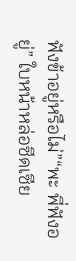ฟังข้าอยู่หรือไม่”“พะ พี่ฟังอยู่” ใบหน้าหล่อซีดเซีย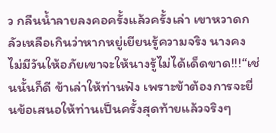ว กลืนน้ำลายลงคอครั้งแล้วครั้งเล่า เขาหวาดกลัวเหลือเกินว่าหากหยู่เยียนรู้ความจริง นางคงไม่มีวันให้อภัยเขาจะให้นางรู้ไม่ได้เด็ดขาด!!!“เช่นนั้นก็ดี ข้าเล่าให้ท่านฟัง เพราะข้าต้องการจะยื่นข้อเสนอให้ท่านเป็นครั้งสุดท้ายแล้วจริงๆ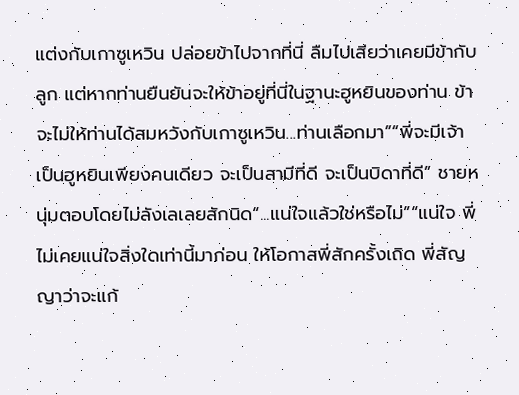แต่งกับเกาซูเหวิน ปล่อยข้าไปจากที่นี่ ลืมไปเสียว่าเคยมีข้ากับลูก แต่หากท่านยืนยันจะให้ข้าอยู่ที่นี่ในฐานะฮูหยินของท่าน ข้าจะไม่ให้ท่านได้สมหวังกับเกาซูเหวิน...ท่านเลือกมา”“พี่จะมีเจ้าเป็นฮูหยินเพียงคนเดียว จะเป็นสามีที่ดี จะเป็นบิดาที่ดี” ชายหนุ่มตอบโดยไม่ลังเลเลยสักนิด“...แน่ใจแล้วใช่หรือไม่”“แน่ใจ พี่ไม่เคยแน่ใจสิ่งใดเท่านี้มาก่อน ให้โอกาสพี่สักครั้งเถิด พี่สัญญาว่าจะแก้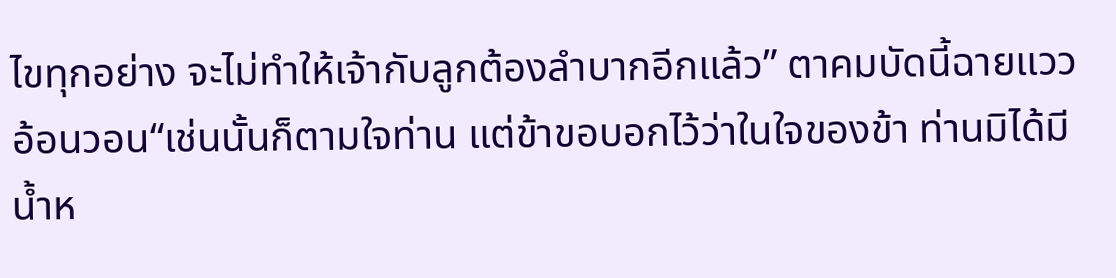ไขทุกอย่าง จะไม่ทำให้เจ้ากับลูกต้องลำบากอีกแล้ว” ตาคมบัดนี้ฉายแววอ้อนวอน“เช่นนั้นก็ตามใจท่าน แต่ข้าขอบอกไว้ว่าในใจของข้า ท่านมิได้มีน้ำห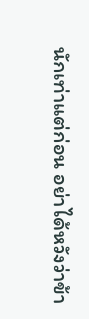นักเท่าแต่ก่อน อย่าได้หวังว่าข้า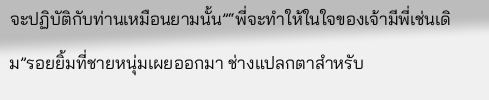จะปฏิบัติกับท่านเหมือนยามนั้น”“พี่จะทำให้ในใจของเจ้ามีพี่เช่นเดิม”รอยยิ้มที่ชายหนุ่มเผยออกมา ช่างแปลกตาสำหรับ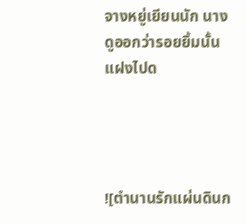จางหยู่เยียนนัก นางดูออกว่ารอยยิ้มนั้นแฝงไปด




![ตำนานรักแผ่นดินก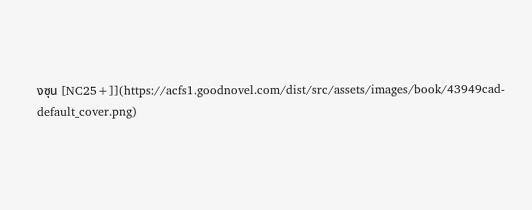งซุน [NC25+]](https://acfs1.goodnovel.com/dist/src/assets/images/book/43949cad-default_cover.png)